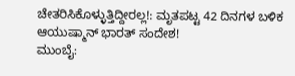ಚೇತರಿಸಿಕೊಳ್ಳುತ್ತಿದ್ದೀರಲ್ಲ!: ಮೃತಪಟ್ಟ 42 ದಿನಗಳ ಬಳಿಕ ಆಯುಷ್ಮಾನ್ ಭಾರತ್ ಸಂದೇಶ!
ಮುಂಬೈ: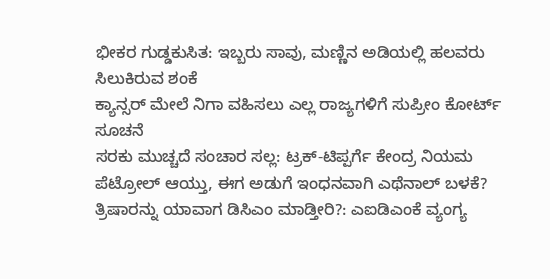ಭೀಕರ ಗುಡ್ಡಕುಸಿತ: ಇಬ್ಬರು ಸಾವು, ಮಣ್ಣಿನ ಅಡಿಯಲ್ಲಿ ಹಲವರು ಸಿಲುಕಿರುವ ಶಂಕೆ
ಕ್ಯಾನ್ಸರ್ ಮೇಲೆ ನಿಗಾ ವಹಿಸಲು ಎಲ್ಲ ರಾಜ್ಯಗಳಿಗೆ ಸುಪ್ರೀಂ ಕೋರ್ಟ್ ಸೂಚನೆ
ಸರಕು ಮುಚ್ಚದೆ ಸಂಚಾರ ಸಲ್ಲ: ಟ್ರಕ್-ಟಿಪ್ಪರ್ಗೆ ಕೇಂದ್ರ ನಿಯಮ
ಪೆಟ್ರೋಲ್ ಆಯ್ತು, ಈಗ ಅಡುಗೆ ಇಂಧನವಾಗಿ ಎಥೆನಾಲ್ ಬಳಕೆ?
ತ್ರಿಷಾರನ್ನು ಯಾವಾಗ ಡಿಸಿಎಂ ಮಾಡ್ತೀರಿ?: ಎಐಡಿಎಂಕೆ ವ್ಯಂಗ್ಯ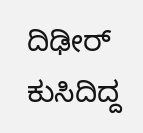ದಿಢೀರ್ ಕುಸಿದಿದ್ದ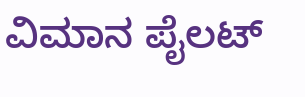ವಿಮಾನ ಪೈಲಟ್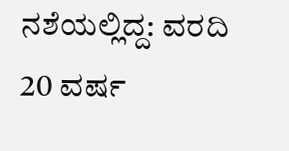ನಶೆಯಲ್ಲಿದ್ದ: ವರದಿ
20 ವರ್ಷ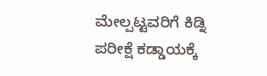ಮೇಲ್ಪಟ್ಟವರಿಗೆ ಕಿಡ್ನಿ ಪರೀಕ್ಷೆ ಕಡ್ಡಾಯಕ್ಕೆ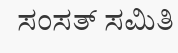ಸಂಸತ್ ಸಮಿತಿ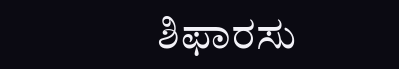ಶಿಫಾರಸು